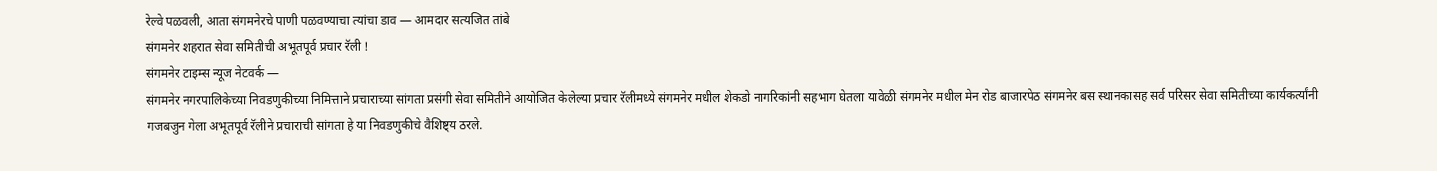रेल्वे पळवली, आता संगमनेरचे पाणी पळवण्याचा त्यांचा डाव — आमदार सत्यजित तांबे
संगमनेर शहरात सेवा समितीची अभूतपूर्व प्रचार रॅली !
संगमनेर टाइम्स न्यूज नेटवर्क —
संगमनेर नगरपालिकेच्या निवडणुकीच्या निमित्ताने प्रचाराच्या सांगता प्रसंगी सेवा समितीने आयोजित केलेल्या प्रचार रॅलीमध्ये संगमनेर मधील शेकडो नागरिकांनी सहभाग घेतला यावेळी संगमनेर मधील मेन रोड बाजारपेठ संगमनेर बस स्थानकासह सर्व परिसर सेवा समितीच्या कार्यकर्त्यांनी गजबजुन गेला अभूतपूर्व रॅलीने प्रचाराची सांगता हे या निवडणुकीचे वैशिष्ट्य ठरले.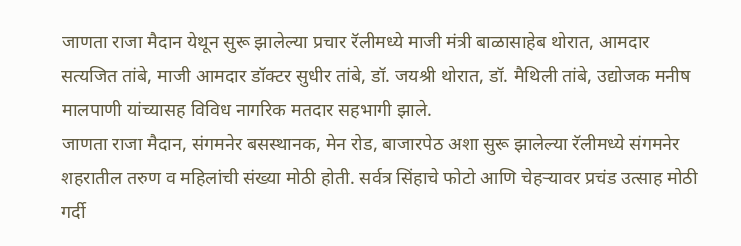जाणता राजा मैदान येथून सुरू झालेल्या प्रचार रॅलीमध्ये माजी मंत्री बाळासाहेब थोरात, आमदार सत्यजित तांबे, माजी आमदार डॉक्टर सुधीर तांबे, डॉ. जयश्री थोरात, डॉ. मैथिली तांबे, उद्योजक मनीष मालपाणी यांच्यासह विविध नागरिक मतदार सहभागी झाले.
जाणता राजा मैदान, संगमनेर बसस्थानक, मेन रोड, बाजारपेठ अशा सुरू झालेल्या रॅलीमध्ये संगमनेर शहरातील तरुण व महिलांची संख्या मोठी होती. सर्वत्र सिंहाचे फोटो आणि चेहऱ्यावर प्रचंड उत्साह मोठी गर्दी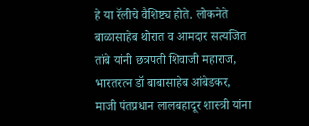हे या रॅलीचे वैशिष्ट्य होते. लोकनेते बाळासाहेब थोरात व आमदार सत्यजित तांबे यांनी छत्रपती शिवाजी महाराज, भारतरत्न डॉ बाबासाहेब आंबेडकर, माजी पंतप्रधान लालबहादूर शास्त्री यांना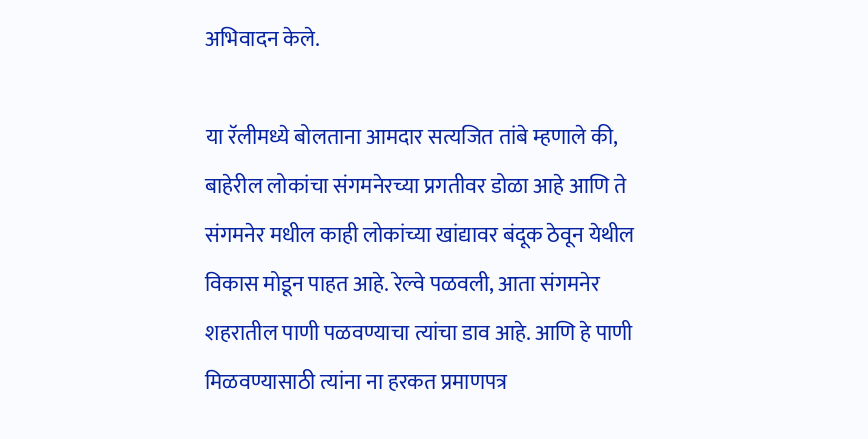अभिवादन केले.

या रॅलीमध्ये बोलताना आमदार सत्यजित तांबे म्हणाले की, बाहेरील लोकांचा संगमनेरच्या प्रगतीवर डोळा आहे आणि ते संगमनेर मधील काही लोकांच्या खांद्यावर बंदूक ठेवून येथील विकास मोडून पाहत आहे. रेल्वे पळवली, आता संगमनेर शहरातील पाणी पळवण्याचा त्यांचा डाव आहे. आणि हे पाणी मिळवण्यासाठी त्यांना ना हरकत प्रमाणपत्र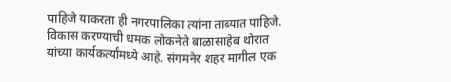पाहिजे याकरता ही नगरपालिका त्यांना ताब्यात पाहिजे. विकास करण्याची धमक लोकनेते बाळासाहेब थोरात यांच्या कार्यकर्त्यांमध्ये आहे. संगमनेर शहर मागील एक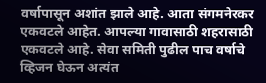वर्षापासून अशांत झाले आहे. आता संगमनेरकर एकवटले आहेत. आपल्या गावासाठी शहरासाठी एकवटले आहे. सेवा समिती पुढील पाच वर्षाचे व्हिजन घेऊन अत्यंत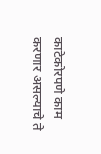काटेकोरपणे काम करणार असल्याचे ते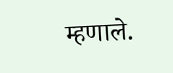म्हणाले.